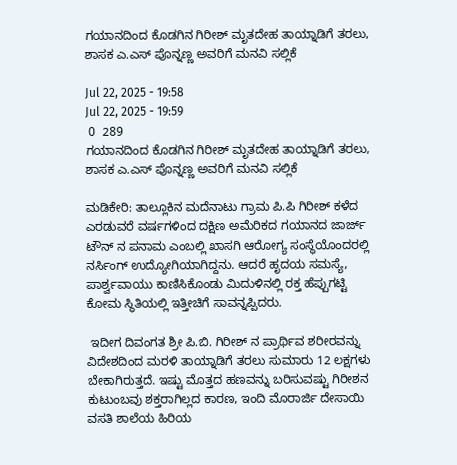ಗಯಾನದಿಂದ ಕೊಡಗಿನ ಗಿರೀಶ್ ಮೃತದೇಹ ತಾಯ್ನಾಡಿಗೆ ತರಲು, ಶಾಸಕ ಎ.ಎಸ್ ಪೊನ್ನಣ್ಣ ಅವರಿಗೆ ಮನವಿ ಸಲ್ಲಿಕೆ

Jul 22, 2025 - 19:58
Jul 22, 2025 - 19:59
 0  289
ಗಯಾನದಿಂದ ಕೊಡಗಿನ ಗಿರೀಶ್ ಮೃತದೇಹ ತಾಯ್ನಾಡಿಗೆ ತರಲು, ಶಾಸಕ ಎ.ಎಸ್ ಪೊನ್ನಣ್ಣ ಅವರಿಗೆ ಮನವಿ ಸಲ್ಲಿಕೆ

ಮಡಿಕೇರಿ: ತಾಲ್ಲೂಕಿನ ಮದೆನಾಟು ಗ್ರಾಮ ಪಿ.ಪಿ ಗಿರೀಶ್ ಕಳೆದ ಎರಡುವರೆ ವರ್ಷಗಳಿಂದ ದಕ್ಷಿಣ ಅಮೆರಿಕದ ಗಯಾನದ ಜಾರ್ಜ್ ಟೌನ್ ನ ಪನಾಮ ಎಂಬಲ್ಲಿ ಖಾಸಗಿ ಆರೋಗ್ಯ ಸಂಸ್ಥೆಯೊಂದರಲ್ಲಿ ನರ್ಸಿಂಗ್ ಉದ್ಯೋಗಿಯಾಗಿದ್ದನು. ಆದರೆ ಹೃದಯ ಸಮಸ್ಯೆ, ಪಾರ್ಶ್ವವಾಯು ಕಾಣಿಸಿಕೊಂಡು ಮಿದುಳಿನಲ್ಲಿ ರಕ್ತ ಹೆಪ್ಪುಗಟ್ಟಿ ಕೋಮ ಸ್ಥಿತಿಯಲ್ಲಿ ಇತ್ತೀಚಿಗೆ ಸಾವನ್ನಪ್ಪಿದರು.

 ಇದೀಗ ದಿವಂಗತ ಶ್ರೀ ಪಿ.ಬಿ. ಗಿರೀಶ್ ನ ಪ್ರಾರ್ಥಿವ ಶರೀರವನ್ನು ವಿದೇಶದಿಂದ ಮರಳಿ ತಾಯ್ನಾಡಿಗೆ ತರಲು ಸುಮಾರು 12 ಲಕ್ಷಗಳು ಬೇಕಾಗಿರುತ್ತದೆ. ಇಷ್ಟು ಮೊತ್ತದ ಹಣವನ್ನು ಬರಿಸುವಷ್ಟು ಗಿರೀಶನ ಕುಟುಂಬವು ಶಕ್ತರಾಗಿಲ್ಲದ ಕಾರಣ, ಇಂದಿ ಮೊರಾರ್ಜಿ ದೇಸಾಯಿ ವಸತಿ ಶಾಲೆಯ ಹಿರಿಯ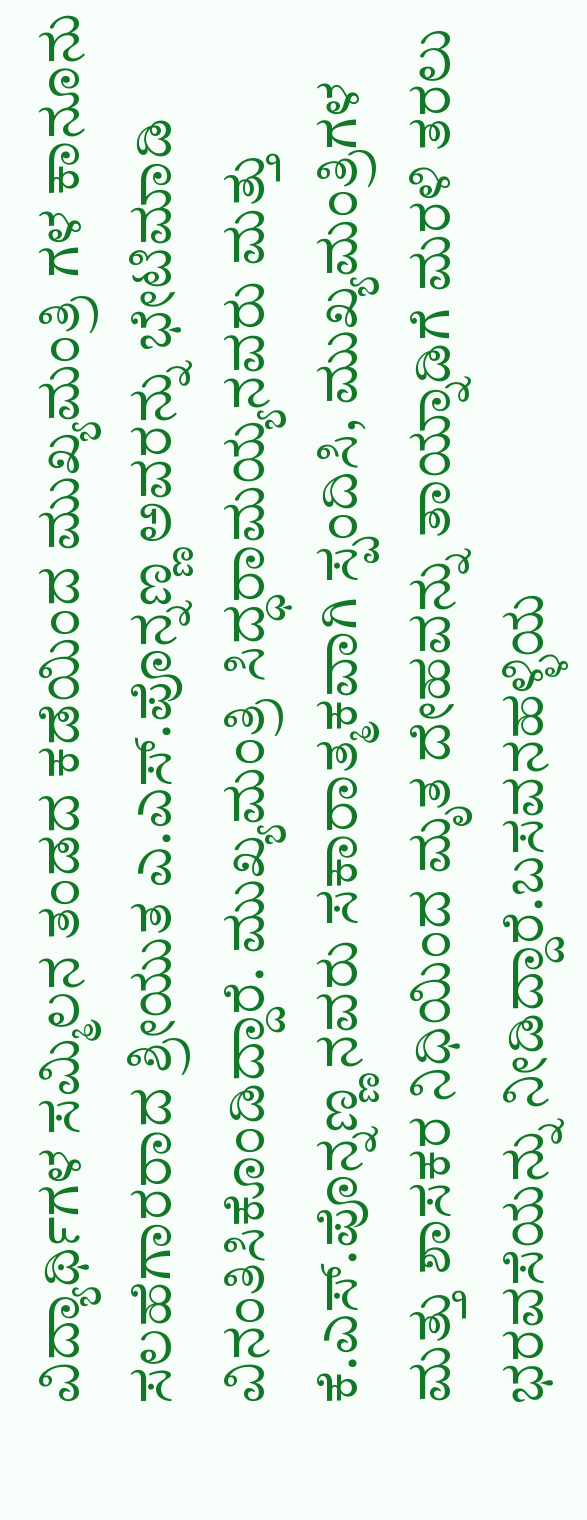ವಿದ್ಯಾರ್ಥಿಗಳ ಸಮ್ಮಿಲನ ತಂಡದ ಕಡೆಯಿಂದ ಮುಖ್ಯಮಂತ್ರಿ ಗಳ ಕಾನೂನು ಸಲಹೆಗಾರರಾದ ಶ್ರೀಯುತ ಎ.ಎಸ್.ಪೊನ್ನಣ್ಣ ಅವರನ್ನು ಭೇಟಿಮಾಡಿ ವಿನಂತಿಸಿಕೊಂಡಿದ್ದಾರೆ. ಮುಖ್ಯಮಂತ್ರಿ ಸಿದ್ಧರಾಮಯ್ಯನವರು ಮತ್ತು ಕೆ.ಎಸ್.ಪೊನ್ನಣ್ಣ ನವರು ಸಕಾರಾತ್ಮಕವಾಗಿ ಸ್ಪಂದಿಸಿ, ಮುಖ್ಯಮಂತ್ರಿಗಳ ಮತ್ತು ಶಾಸಕರ ನಿಧಿಯಿಂದ ಮೃತ ದೇಹವನ್ನು ತಾಯ್ನಾಡಿಗೆ ಮರಳಿ ತರಲು ಭರವಸೆಯನ್ನು ನೀಡಿದ್ದಾರೆ.ಬಸವನಹಳ್ಳಿಯ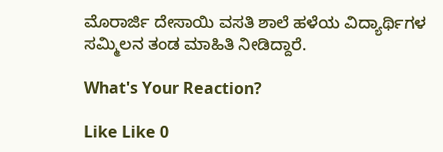ಮೊರಾರ್ಜಿ ದೇಸಾಯಿ ವಸತಿ ಶಾಲೆ ಹಳೆಯ ವಿದ್ಯಾರ್ಥಿಗಳ ಸಮ್ಮಿಲನ‌ ತಂಡ ಮಾಹಿತಿ ನೀಡಿದ್ದಾರೆ.

What's Your Reaction?

Like Like 0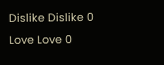Dislike Dislike 0
Love Love 0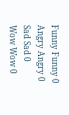Funny Funny 0
Angry Angry 0
Sad Sad 0
Wow Wow 0